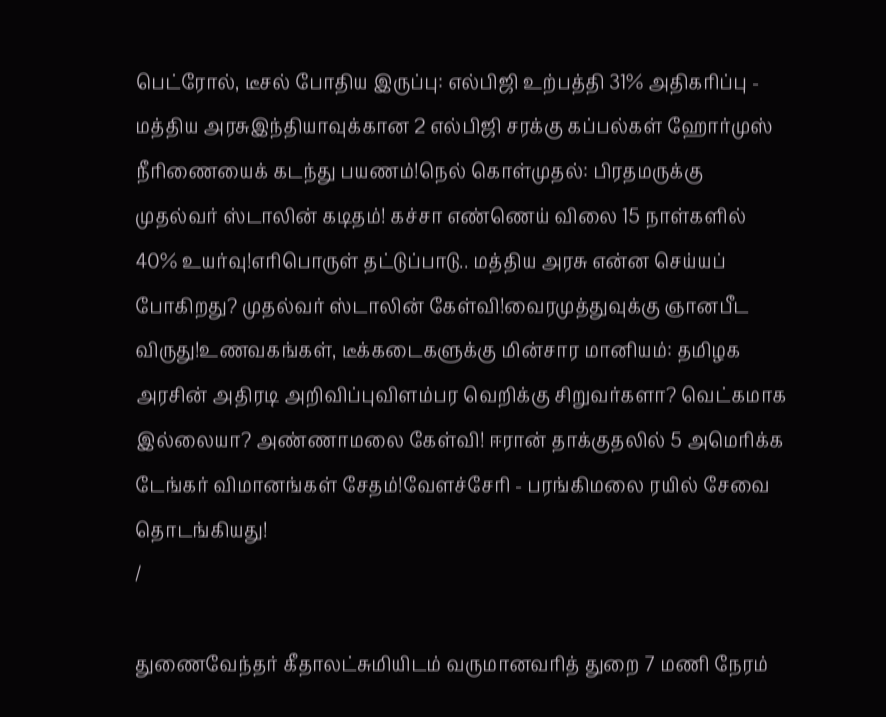பெட்ரோல், டீசல் போதிய இருப்பு: எல்பிஜி உற்பத்தி 31% அதிகரிப்பு - மத்திய அரசுஇந்தியாவுக்கான 2 எல்பிஜி சரக்கு கப்பல்கள் ஹோர்முஸ் நீரிணையைக் கடந்து பயணம்!நெல் கொள்முதல்: பிரதமருக்கு முதல்வர் ஸ்டாலின் கடிதம்! கச்சா எண்ணெய் விலை 15 நாள்களில் 40% உயர்வு!எரிபொருள் தட்டுப்பாடு.. மத்திய அரசு என்ன செய்யப் போகிறது? முதல்வர் ஸ்டாலின் கேள்வி!வைரமுத்துவுக்கு ஞானபீட விருது!உணவகங்கள், டீக்கடைகளுக்கு மின்சார மானியம்: தமிழக அரசின் அதிரடி அறிவிப்புவிளம்பர வெறிக்கு சிறுவர்களா? வெட்கமாக இல்லையா? அண்ணாமலை கேள்வி! ஈரான் தாக்குதலில் 5 அமெரிக்க டேங்கர் விமானங்கள் சேதம்!வேளச்சேரி - பரங்கிமலை ரயில் சேவை தொடங்கியது!
/

துணைவேந்தர் கீதாலட்சுமியிடம் வருமானவரித் துறை 7 மணி நேரம்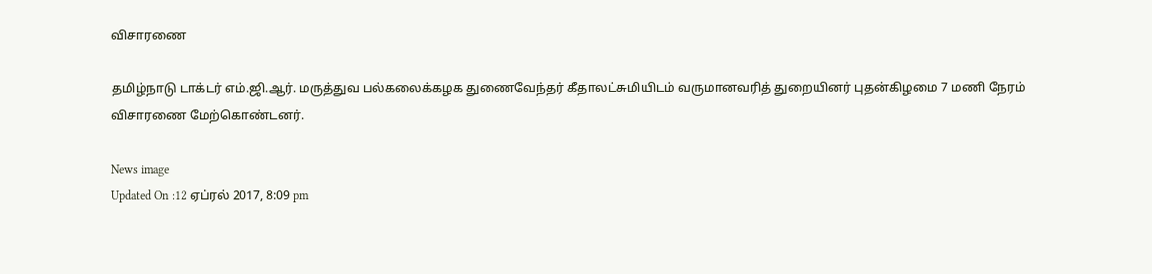விசாரணை

தமிழ்நாடு டாக்டர் எம்.ஜி.ஆர். மருத்துவ பல்கலைக்கழக துணைவேந்தர் கீதாலட்சுமியிடம் வருமானவரித் துறையினர் புதன்கிழமை 7 மணி நேரம் விசாரணை மேற்கொண்டனர்.

News image
Updated On :12 ஏப்ரல் 2017, 8:09 pm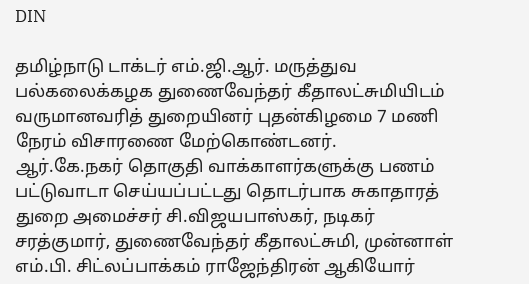DIN

தமிழ்நாடு டாக்டர் எம்.ஜி.ஆர். மருத்துவ பல்கலைக்கழக துணைவேந்தர் கீதாலட்சுமியிடம் வருமானவரித் துறையினர் புதன்கிழமை 7 மணி நேரம் விசாரணை மேற்கொண்டனர்.
ஆர்.கே.நகர் தொகுதி வாக்காளர்களுக்கு பணம் பட்டுவாடா செய்யப்பட்டது தொடர்பாக சுகாதாரத் துறை அமைச்சர் சி.விஜயபாஸ்கர், நடிகர் சரத்குமார், துணைவேந்தர் கீதாலட்சுமி, முன்னாள் எம்.பி. சிட்லப்பாக்கம் ராஜேந்திரன் ஆகியோர்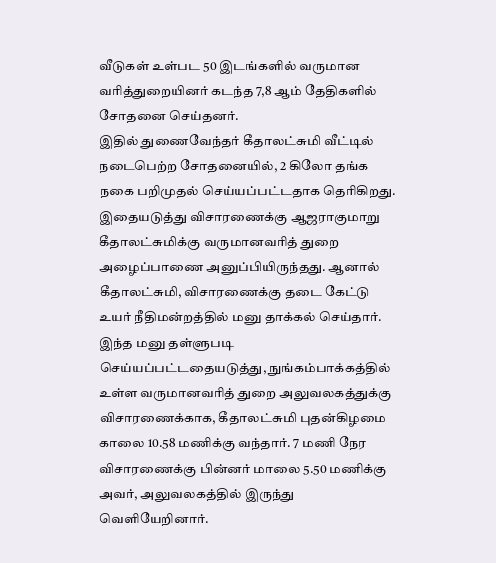வீடுகள் உள்பட 50 இடங்களில் வருமான வரித்துறையினர் கடந்த 7,8 ஆம் தேதிகளில் சோதனை செய்தனர்.
இதில் துணைவேந்தர் கீதாலட்சுமி வீட்டில் நடைபெற்ற சோதனையில், 2 கிலோ தங்க நகை பறிமுதல் செய்யப்பட்டதாக தெரிகிறது. இதையடுத்து விசாரணைக்கு ஆஜராகுமாறு கீதாலட்சுமிக்கு வருமானவரித் துறை அழைப்பாணை அனுப்பியிருந்தது. ஆனால் கீதாலட்சுமி, விசாரணைக்கு தடை கேட்டு உயர் நீதிமன்றத்தில் மனு தாக்கல் செய்தார். இந்த மனு தள்ளுபடி செய்யப்பட்டதையடுத்து, நுங்கம்பாக்கத்தில் உள்ள வருமானவரித் துறை அலுவலகத்துக்கு விசாரணைக்காக, கீதாலட்சுமி புதன்கிழமை காலை 10.58 மணிக்கு வந்தார். 7 மணி நேர விசாரணைக்கு பின்னர் மாலை 5.50 மணிக்கு அவர், அலுவலகத்தில் இருந்து வெளியேறினார்.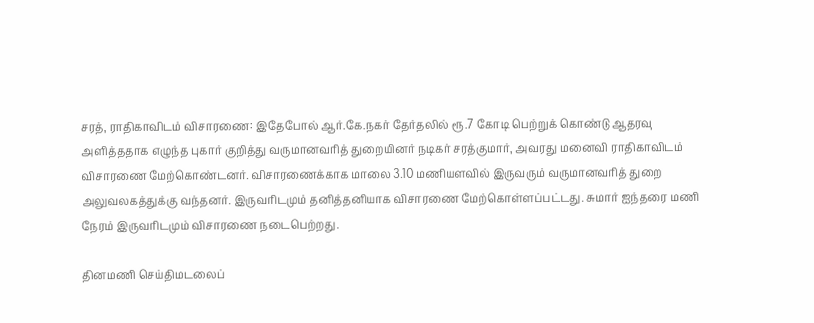சரத், ராதிகாவிடம் விசாரணை: இதேபோல் ஆர்.கே.நகர் தேர்தலில் ரூ.7 கோடி பெற்றுக் கொண்டு ஆதரவு அளித்ததாக எழுந்த புகார் குறித்து வருமானவரித் துறையினர் நடிகர் சரத்குமார், அவரது மனைவி ராதிகாவிடம் விசாரணை மேற்கொண்டனர். விசாரணைக்காக மாலை 3.10 மணியளவில் இருவரும் வருமானவரித் துறை அலுவலகத்துக்கு வந்தனர். இருவரிடமும் தனித்தனியாக விசாரணை மேற்கொள்ளப்பட்டது. சுமார் ஐந்தரை மணி நேரம் இருவரிடமும் விசாரணை நடைபெற்றது.

தினமணி செய்திமடலைப்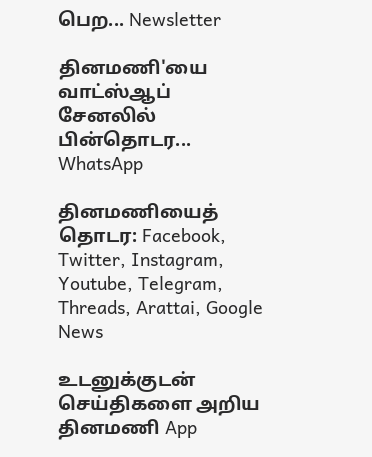பெற... Newsletter

தினமணி'யை வாட்ஸ்ஆப் சேனலில் பின்தொடர... WhatsApp

தினமணியைத் தொடர: Facebook, Twitter, Instagram, Youtube, Telegram, Threads, Arattai, Google News

உடனுக்குடன் செய்திகளை அறிய தினமணி App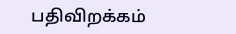பதிவிறக்கம்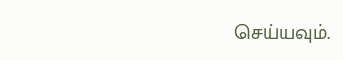செய்யவும்.